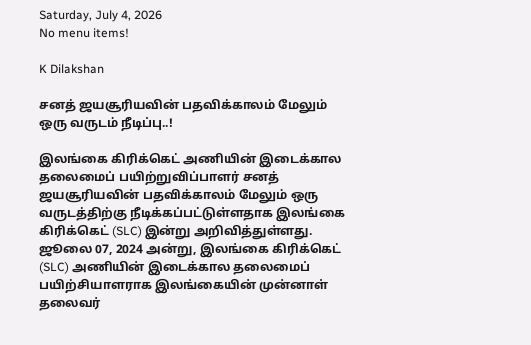Saturday, July 4, 2026
No menu items!

K Dilakshan

சனத் ஜயசூரியவின் பதவிக்காலம் மேலும் ஒரு வருடம் நீடிப்பு..!

இலங்கை கிரிக்கெட் அணியின் இடைக்கால தலைமைப் பயிற்றுவிப்பாளர் சனத் ஜயசூரியவின் பதவிக்காலம் மேலும் ஒரு வருடத்திற்கு நீடிக்கப்பட்டுள்ளதாக இலங்கை கிரிக்கெட் (SLC) இன்று அறிவித்துள்ளது. ஜூலை 07, 2024 அன்று, இலங்கை கிரிக்கெட் (SLC) அணியின் இடைக்கால தலைமைப் பயிற்சியாளராக இலங்கையின் முன்னாள் தலைவர்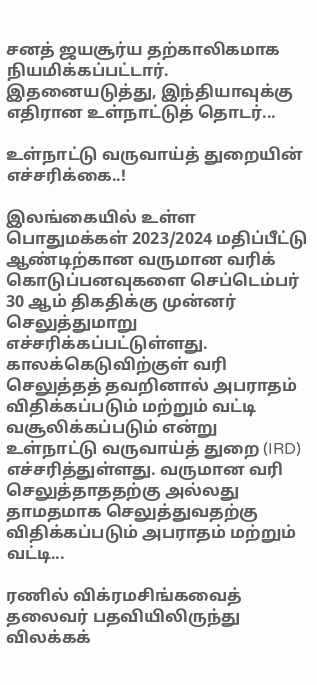சனத் ஜயசூர்ய தற்காலிகமாக நியமிக்கப்பட்டார். இதனையடுத்து, இந்தியாவுக்கு எதிரான உள்நாட்டுத் தொடர்...

உள்நாட்டு வருவாய்த் துறையின் எச்சரிக்கை..!

இலங்கையில் உள்ள பொதுமக்கள் 2023/2024 மதிப்பீட்டு ஆண்டிற்கான வருமான வரிக் கொடுப்பனவுகளை செப்டெம்பர் 30 ஆம் திகதிக்கு முன்னர் செலுத்துமாறு எச்சரிக்கப்பட்டுள்ளது. காலக்கெடுவிற்குள் வரி செலுத்தத் தவறினால் அபராதம் விதிக்கப்படும் மற்றும் வட்டி வசூலிக்கப்படும் என்று உள்நாட்டு வருவாய்த் துறை (IRD) எச்சரித்துள்ளது. வருமான வரி செலுத்தாததற்கு அல்லது தாமதமாக செலுத்துவதற்கு விதிக்கப்படும் அபராதம் மற்றும் வட்டி...

ரணில் விக்ரமசிங்கவைத் தலைவர் பதவியிலிருந்து விலக்கக்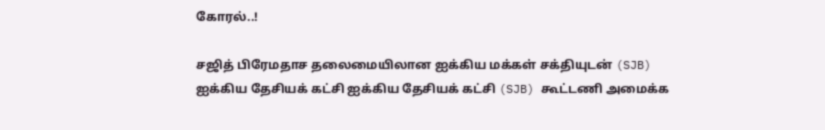கோரல்..!

சஜித் பிரேமதாச தலைமையிலான ஐக்கிய மக்கள் சக்தியுடன் (SJB) ஐக்கிய தேசியக் கட்சி ஐக்கிய தேசியக் கட்சி (SJB) கூட்டணி அமைக்க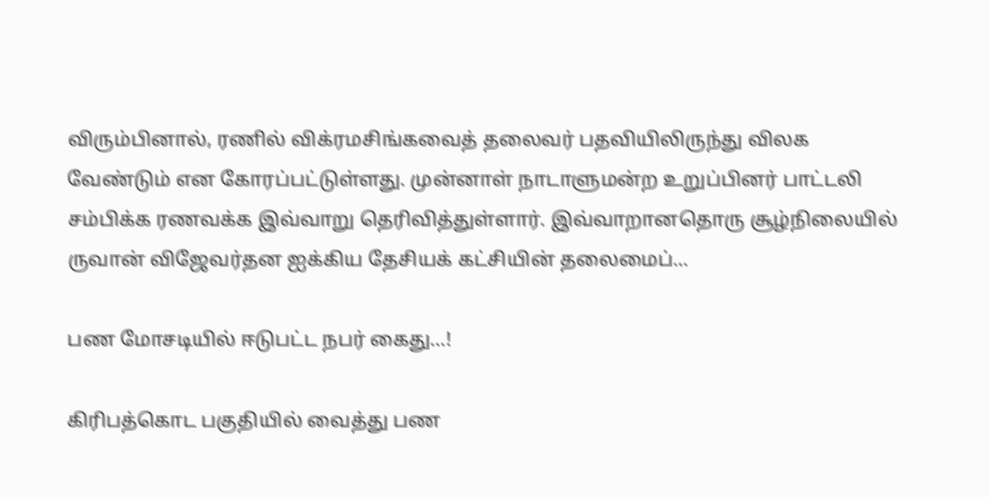விரும்பினால், ரணில் விக்ரமசிங்கவைத் தலைவர் பதவியிலிருந்து விலக வேண்டும் என கோரப்பட்டுள்ளது. முன்னாள் நாடாளுமன்ற உறுப்பினர் பாட்டலி சம்பிக்க ரணவக்க இவ்வாறு தெரிவித்துள்ளார். இவ்வாறானதொரு சூழ்நிலையில் ருவான் விஜேவர்தன ஐக்கிய தேசியக் கட்சியின் தலைமைப்...

பண மோசடியில் ஈடுபட்ட நபர் கைது…!

கிரிபத்கொட பகுதியில் வைத்து பண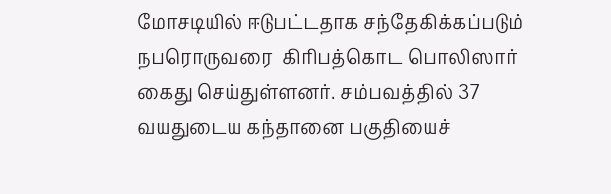மோசடியில் ஈடுபட்டதாக சந்தேகிக்கப்படும் நபரொருவரை  கிரிபத்கொட பொலிஸார் கைது செய்துள்ளனர். சம்பவத்தில் 37 வயதுடைய கந்தானை பகுதியைச்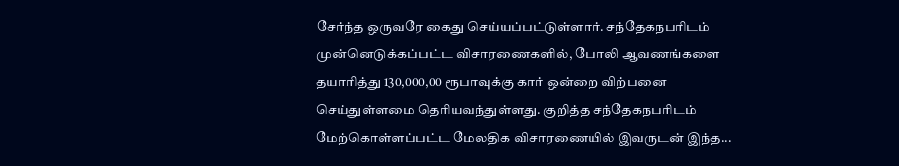சேர்ந்த ஒருவரே கைது செய்யப்பட்டுள்ளார். சந்தேகநபரிடம் முன்னெடுக்கப்பட்ட விசாரணைகளில், போலி ஆவணங்களை தயாரித்து 130,000,00 ரூபாவுக்கு கார் ஒன்றை விற்பனை செய்துள்ளமை தெரியவந்துள்ளது. குறித்த சந்தேகநபரிடம் மேற்கொள்ளப்பட்ட மேலதிக விசாரணையில் இவருடன் இந்த...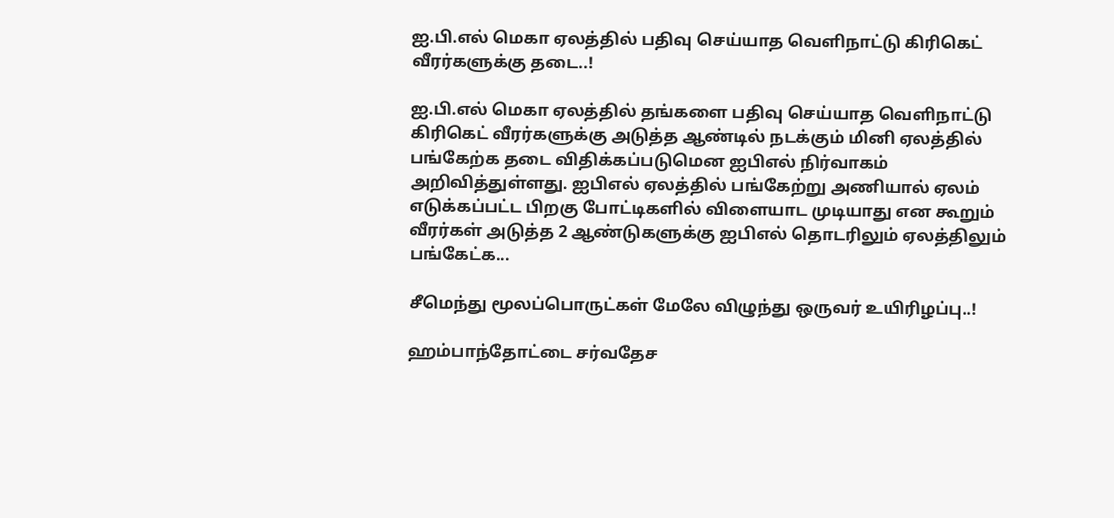ஐ.பி.எல் மெகா ஏலத்தில் பதிவு செய்யாத வெளிநாட்டு கிரிகெட் வீரர்களுக்கு தடை..!

ஐ.பி.எல் மெகா ஏலத்தில் தங்களை பதிவு செய்யாத வெளிநாட்டு கிரிகெட் வீரர்களுக்கு அடுத்த ஆண்டில் நடக்கும் மினி ஏலத்தில் பங்கேற்க தடை விதிக்கப்படுமென ஐபிஎல் நிர்வாகம் அறிவித்துள்ளது. ஐபிஎல் ஏலத்தில் பங்கேற்று அணியால் ஏலம் எடுக்கப்பட்ட பிறகு போட்டிகளில் விளையாட முடியாது என கூறும் வீரர்கள் அடுத்த 2 ஆண்டுகளுக்கு ஐபிஎல் தொடரிலும் ஏலத்திலும் பங்கேட்க...

சீமெந்து மூலப்பொருட்கள் மேலே விழுந்து ஒருவர் உயிரிழப்பு..!

ஹம்பாந்தோட்டை சர்வதேச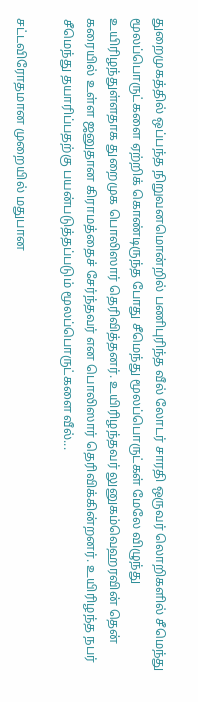துறைமுகத்தில் ஒப்பந்த நிறுவனமொன்றில் பணிபுரிந்த வீல் லோடர் சாரதி ஒருவர் லொறிகளில் சீமெந்து மூலப்பொருட்களை ஏற்றிக் கொண்டிருந்த போது சீமெந்து மூலப்பொருட்கள் மேலே விழுந்து உயிரிழந்துள்ளதாக துறைமுக பொலிஸார் தெரிவித்தனர். உயிரிழந்தவர் லுனுகம்வெஹரவின் தென் கரையில் உள்ள ஜனுதான கிராமத்தைச் சேர்ந்தவர் என பொலிஸார் தெரிவிக்கின்றனர். உயிரிழந்த நபர் சீமெந்து தயாரிப்பதற்கு பயன்படுத்தப்படும் மூலப்பொருட்களை வீல்...

சட்டவிரோதமான முறையில் மதுபான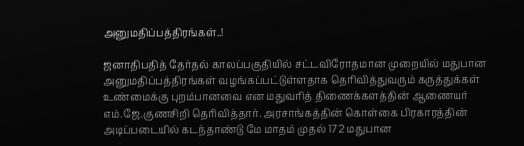அனுமதிப்பத்திரங்கள்..!

ஜனாதிபதித் தேர்தல் காலப்பகுதியில் சட்டவிரோதமான முறையில் மதுபான அனுமதிப்பத்திரங்கள் வழங்கப்பட்டுள்ளதாக தெரிவித்துவரும் கருத்துக்கள் உண்மைக்கு புறம்பானவை என மதுவரித் திணைக்களத்தின் ஆணையர் எம்.ஜே.குணசிறி தெரிவித்தார். அரசாங்கத்தின் கொள்கை பிரகாரத்தின் அடிப்படையில் கடந்தாண்டு மே மாதம் முதல் 172 மதுபான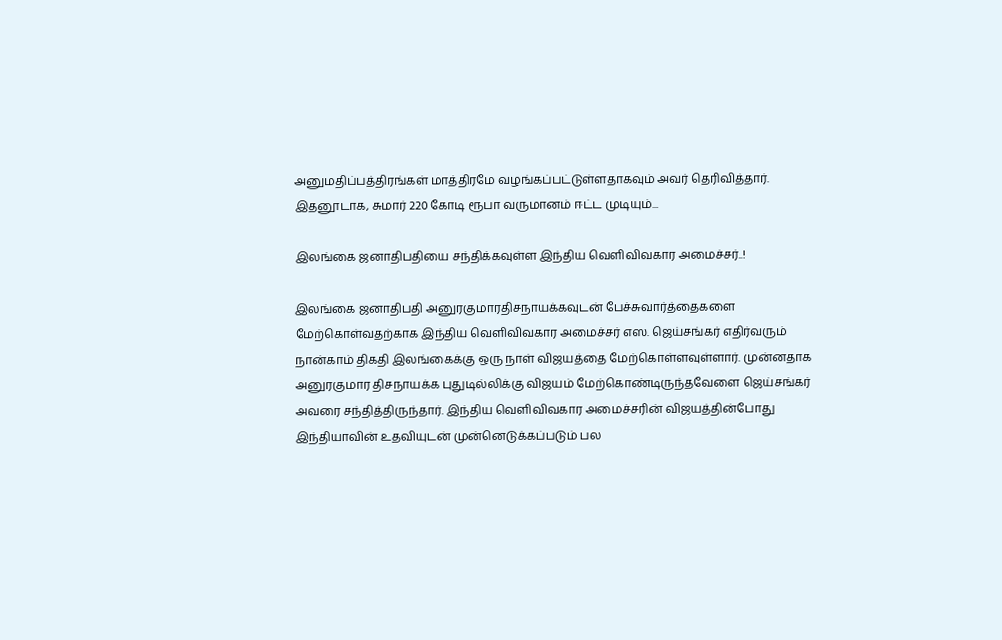அனுமதிப்பத்திரங்கள் மாத்திரமே வழங்கப்பட்டுள்ளதாகவும் அவர் தெரிவித்தார். இதனூடாக, சுமார் 220 கோடி ரூபா வருமானம் ஈட்ட முடியும்...

இலங்கை ஜனாதிபதியை சந்திக்கவுள்ள இந்திய வெளிவிவகார அமைச்சர்..!

இலங்கை ஜனாதிபதி அனுரகுமாரதிசநாயக்கவுடன் பேச்சுவார்த்தைகளை மேற்கொள்வதற்காக இந்திய வெளிவிவகார அமைச்சர் எஸ. ஜெய்சங்கர் எதிர்வரும் நான்காம் திகதி இலங்கைக்கு ஒரு நாள் விஜயத்தை மேற்கொள்ளவுள்ளார். முன்னதாக அனுரகுமார திசநாயக்க புதுடில்லிக்கு விஜயம் மேற்கொண்டிருந்தவேளை ஜெய்சங்கர் அவரை சந்தித்திருந்தார். இந்திய வெளிவிவகார அமைச்சரின் விஜயத்தின்போது இந்தியாவின் உதவியுடன் முன்னெடுக்கப்படும் பல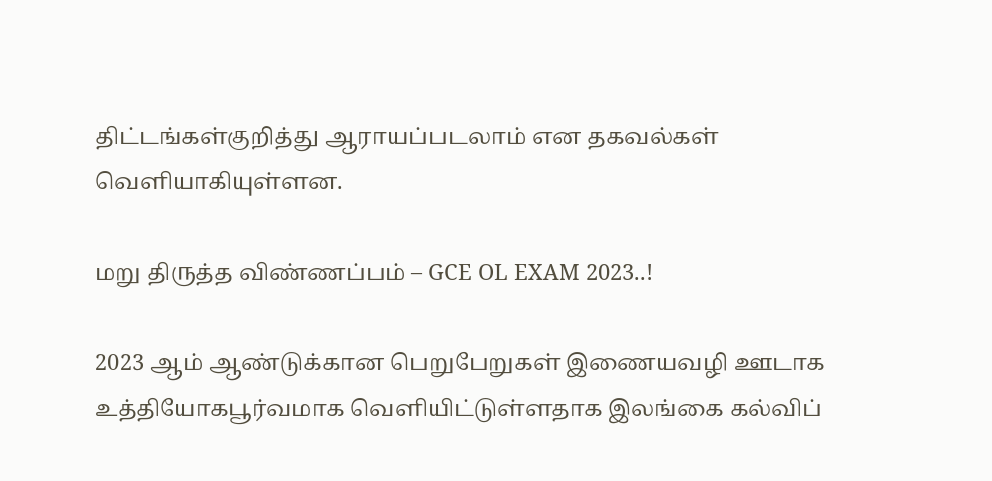திட்டங்கள்குறித்து ஆராயப்படலாம் என தகவல்கள் வெளியாகியுள்ளன.

மறு திருத்த விண்ணப்பம் – GCE OL EXAM 2023..!

2023 ஆம் ஆண்டுக்கான பெறுபேறுகள் இணையவழி ஊடாக உத்தியோகபூர்வமாக வெளியிட்டுள்ளதாக இலங்கை கல்விப்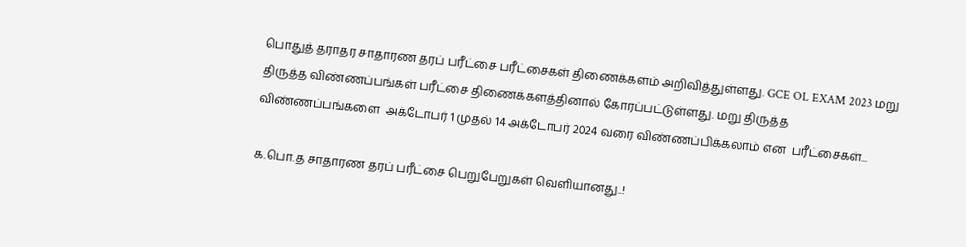பொதுத் தராதர சாதாரண தரப் பரீட்சை பரீட்சைகள் திணைக்களம் அறிவித்துள்ளது. GCE OL EXAM 2023 மறு  திருத்த விண்ணப்பங்கள் பரீட்சை திணைக்களத்தினால் கோரப்பட்டுள்ளது. மறு திருத்த விண்ணப்பங்களை  அக்டோபர் 1 முதல் 14 அக்டோபர் 2024 வரை விண்ணப்பிக்கலாம் என  பரீட்சைகள்...

க.பொ.த சாதாரண தரப் பரீட்சை பெறுபேறுகள் வெளியானது..!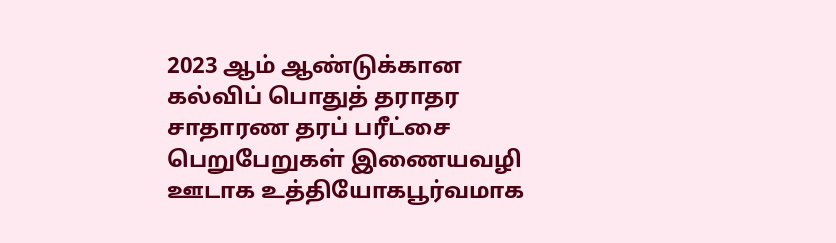2023 ஆம் ஆண்டுக்கான கல்விப் பொதுத் தராதர சாதாரண தரப் பரீட்சை பெறுபேறுகள் இணையவழி ஊடாக உத்தியோகபூர்வமாக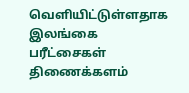வெளியிட்டுள்ளதாக இலங்கை  பரீட்சைகள் திணைக்களம்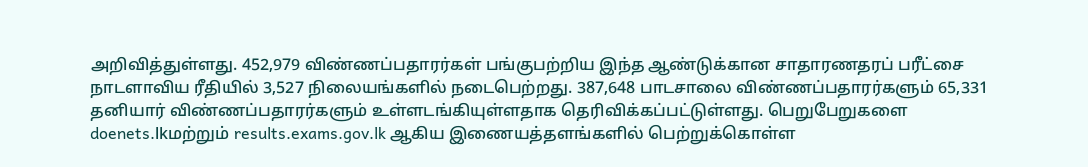அறிவித்துள்ளது. 452,979 விண்ணப்பதாரர்கள் பங்குபற்றிய இந்த ஆண்டுக்கான சாதாரணதரப் பரீட்சை நாடளாவிய ரீதியில் 3,527 நிலையங்களில் நடைபெற்றது. 387,648 பாடசாலை விண்ணப்பதாரர்களும் 65,331 தனியார் விண்ணப்பதாரர்களும் உள்ளடங்கியுள்ளதாக தெரிவிக்கப்பட்டுள்ளது. பெறுபேறுகளை doenets.lkமற்றும் results.exams.gov.lk ஆகிய இணையத்தளங்களில் பெற்றுக்கொள்ள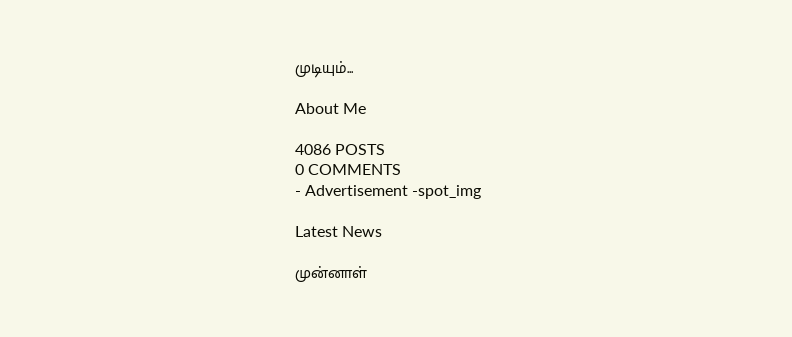முடியும்...

About Me

4086 POSTS
0 COMMENTS
- Advertisement -spot_img

Latest News

முன்னாள்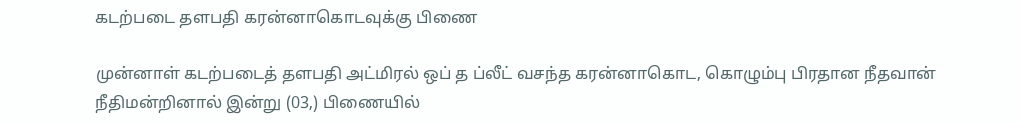கடற்படை தளபதி கரன்னாகொடவுக்கு பிணை

முன்னாள் கடற்படைத் தளபதி அட்மிரல் ஒப் த ப்லீட் வசந்த கரன்னாகொட, கொழும்பு பிரதான நீதவான் நீதிமன்றினால் இன்று (03,) பிணையில்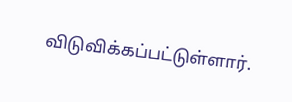விடுவிக்கப்பட்டுள்ளார்.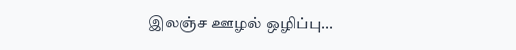இலஞ்ச ஊழல் ஒழிப்பு...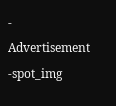- Advertisement -spot_img